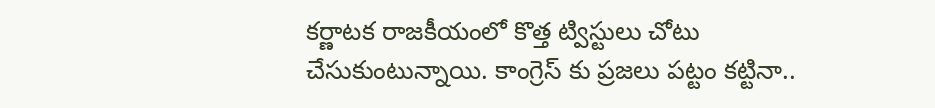కర్ణాటక రాజకీయంలో కొత్త ట్విస్టులు చోటు చేసుకుంటున్నాయి. కాంగ్రెస్ కు ప్రజలు పట్టం కట్టినా..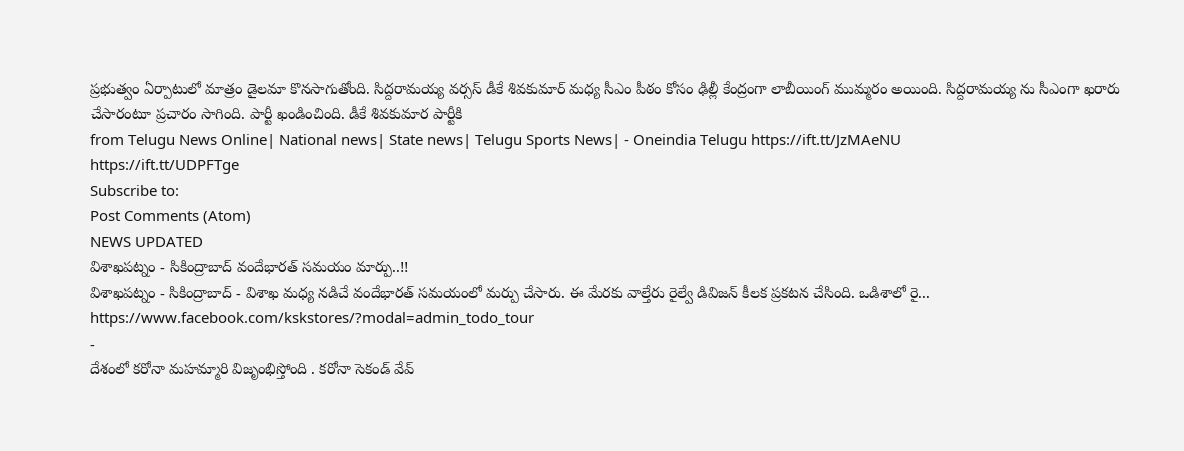ప్రభుత్వం ఏర్పాటులో మాత్రం డైలమా కొనసాగుతోంది. సిద్దరామయ్య వర్సస్ డీకే శివకుమార్ మధ్య సీఎం పీఠం కోసం ఢిల్లీ కేంద్రంగా లాబీయింగ్ ముమ్మరం అయింది. సిద్దరామయ్య ను సీఎంగా ఖరారు చేసారంటూ ప్రచారం సాగింది. పార్టీ ఖండించింది. డీకే శివకుమార పార్టీకి
from Telugu News Online| National news| State news| Telugu Sports News| - Oneindia Telugu https://ift.tt/JzMAeNU
https://ift.tt/UDPFTge
Subscribe to:
Post Comments (Atom)
NEWS UPDATED
విశాఖపట్నం - సికింద్రాబాద్ వందేభారత్ సమయం మార్పు..!!
విశాఖపట్నం - సికింద్రాబాద్ - విశాఖ మధ్య నడిచే వందేభారత్ సమయంలో మర్పు చేసారు. ఈ మేరకు వాల్తేరు రైల్వే డివిజన్ కీలక ప్రకటన చేసింది. ఒడిశాలో రై...
https://www.facebook.com/kskstores/?modal=admin_todo_tour
-
దేశంలో కరోనా మహమ్మారి విజృంభిస్తోంది . కరోనా సెకండ్ వేవ్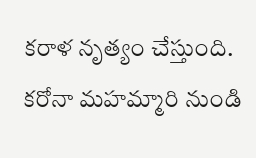కరాళ నృత్యం చేస్తుంది. కరోనా మహమ్మారి నుండి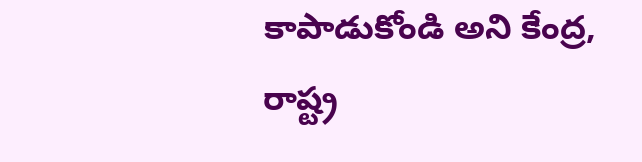కాపాడుకోండి అని కేంద్ర, రాష్ట్ర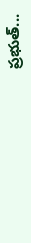ప్రభుత్...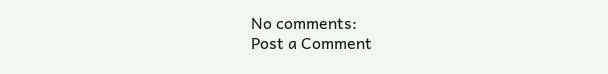No comments:
Post a Comment